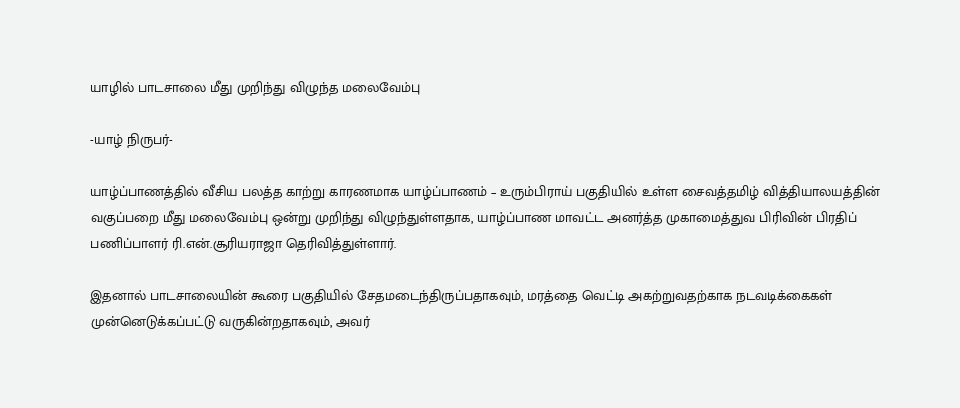யாழில் பாடசாலை மீது முறிந்து விழுந்த மலைவேம்பு

-யாழ் நிருபர்-

யாழ்ப்பாணத்தில் வீசிய பலத்த காற்று காரணமாக யாழ்ப்பாணம் – உரும்பிராய் பகுதியில் உள்ள சைவத்தமிழ் வித்தியாலயத்தின் வகுப்பறை மீது மலைவேம்பு ஒன்று முறிந்து விழுந்துள்ளதாக, யாழ்ப்பாண மாவட்ட அனர்த்த முகாமைத்துவ பிரிவின் பிரதிப் பணிப்பாளர் ரி.என்.சூரியராஜா தெரிவித்துள்ளார்.

இதனால் பாடசாலையின் கூரை பகுதியில் சேதமடைந்திருப்பதாகவும், மரத்தை வெட்டி அகற்றுவதற்காக நடவடிக்கைகள் முன்னெடுக்கப்பட்டு வருகின்றதாகவும், அவர்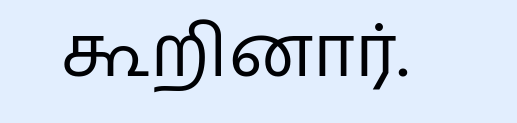கூறினார்.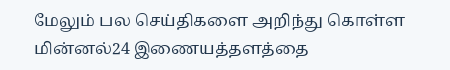மேலும் பல செய்திகளை அறிந்து கொள்ள மின்னல்24 இணையத்தளத்தை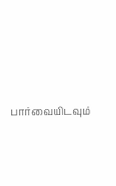பார்வையிடவும்